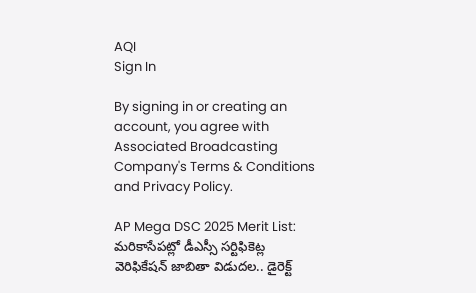AQI
Sign In

By signing in or creating an account, you agree with Associated Broadcasting Company's Terms & Conditions and Privacy Policy.

AP Mega DSC 2025 Merit List: మరికాసేపట్లో డీఎస్సీ సర్టిఫికెట్ల వెరిఫికేషన్‌ జాబితా విడుదల.. డైరెక్ట్‌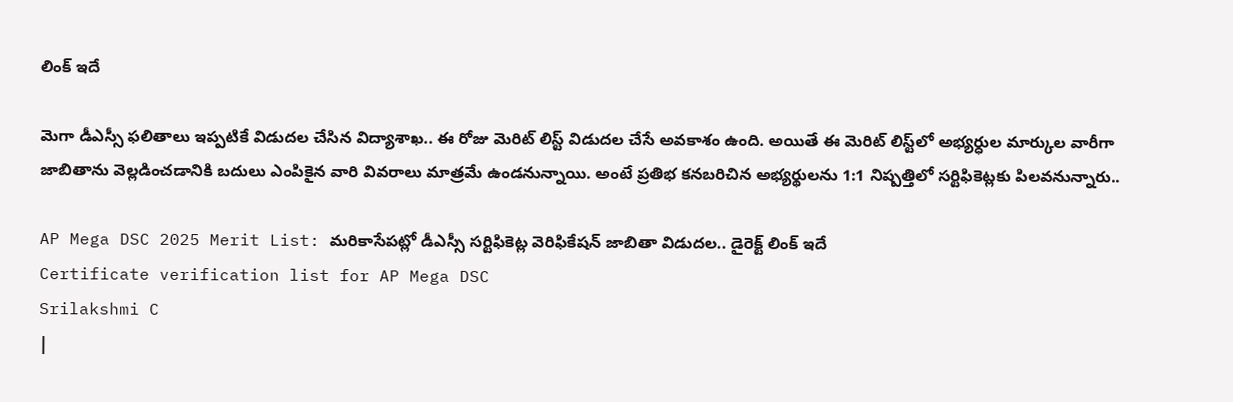లింక్‌ ఇదే

మెగా డీఎస్సీ ఫలితాలు ఇప్పటికే విడుదల చేసిన విద్యాశాఖ.. ఈ రోజు మెరిట్‌ లిస్ట్‌ విడుదల చేసే అవకాశం ఉంది. అయితే ఈ మెరిట్ లిస్ట్‌లో అభ్యర్ధుల మార్కుల వారీగా జాబితాను వెల్లడించడానికి బదులు ఎంపికైన వారి వివరాలు మాత్రమే ఉండనున్నాయి. అంటే ప్రతిభ కనబరిచిన అభ్యర్థులను 1:1 నిష్పత్తిలో సర్టిఫికెట్లకు పిలవనున్నారు..

AP Mega DSC 2025 Merit List: మరికాసేపట్లో డీఎస్సీ సర్టిఫికెట్ల వెరిఫికేషన్‌ జాబితా విడుదల.. డైరెక్ట్‌ లింక్‌ ఇదే
Certificate verification list for AP Mega DSC
Srilakshmi C
|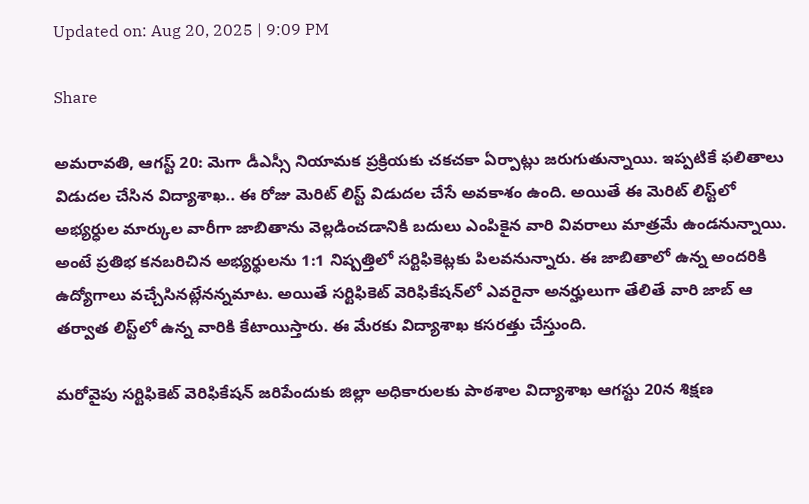Updated on: Aug 20, 2025 | 9:09 PM

Share

అమరావతి, ఆగస్ట్‌ 20: మెగా డీఎస్సీ నియామక ప్రక్రియకు చకచకా ఏర్పాట్లు జరుగుతున్నాయి. ఇప్పటికే ఫలితాలు విడుదల చేసిన విద్యాశాఖ.. ఈ రోజు మెరిట్‌ లిస్ట్‌ విడుదల చేసే అవకాశం ఉంది. అయితే ఈ మెరిట్ లిస్ట్‌లో అభ్యర్ధుల మార్కుల వారీగా జాబితాను వెల్లడించడానికి బదులు ఎంపికైన వారి వివరాలు మాత్రమే ఉండనున్నాయి. అంటే ప్రతిభ కనబరిచిన అభ్యర్థులను 1:1 నిష్పత్తిలో సర్టిఫికెట్లకు పిలవనున్నారు. ఈ జాబితాలో ఉన్న అందరికి ఉద్యోగాలు వచ్చేసినట్లేనన్నమాట. అయితే సర్టిఫికెట్‌ వెరిఫికేషన్‌లో ఎవరైనా అనర్హులుగా తేలితే వారి జాబ్ ఆ తర్వాత లిస్ట్‌లో ఉన్న వారికి కేటాయిస్తారు. ఈ మేరకు విద్యాశాఖ కసరత్తు చేస్తుంది.

మరోవైపు సర్టిఫికెట్‌ వెరిఫికేషన్‌ జరిపేందుకు జిల్లా అధికారులకు పాఠశాల విద్యాశాఖ ఆగస్టు 20న శిక్షణ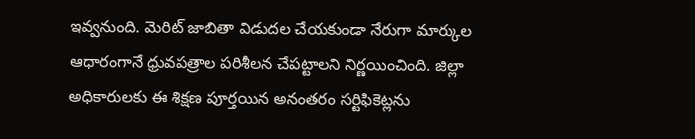ఇవ్వనుంది. మెరిట్‌ జాబితా విడుదల చేయకుండా నేరుగా మార్కుల ఆధారంగానే ధ్రువపత్రాల పరిశీలన చేపట్టాలని నిర్ణయించింది. జిల్లా అధికారులకు ఈ శిక్షణ పూర్తయిన అనంతరం సర్టిఫికెట్లను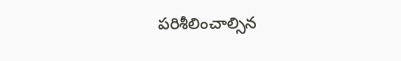పరిశీలించాల్సిన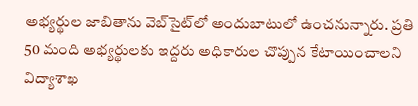అభ్యర్థుల జాబితాను వెబ్‌సైట్‌లో అందుబాటులో ఉంచనున్నారు. ప్రతి 50 మంది అభ్యర్థులకు ఇద్దరు అధికారుల చొప్పున కేటాయించాలని విద్యాశాఖ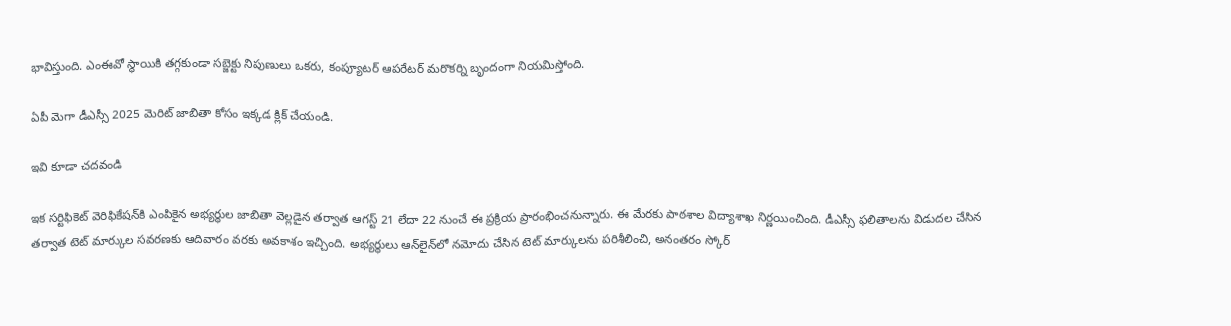భావిస్తుంది. ఎంఈవో స్థాయికి తగ్గకుండా సబ్జెక్టు నిపుణులు ఒకరు, కంప్యూటర్‌ ఆపరేటర్‌ మరొకర్ని బృందంగా నియమిస్తోంది.

ఏపీ మెగా డీఎస్సీ 2025 మెరిట్ జాబితా కోసం ఇక్కడ క్లిక్ చేయండి.

ఇవి కూడా చదవండి

ఇక సర్టిఫికెట్‌ వెరిఫికేషన్‌కి ఎంపికైన అభ్యర్ధుల జాబితా వెల్లడైన తర్వాత ఆగస్ట్ 21 లేదా 22 నుంచే ఈ ప్రక్రియ ప్రారంభించనున్నారు. ఈ మేరకు పాఠశాల విద్యాశాఖ నిర్ణయించింది. డీఎస్సీ ఫలితాలను విడుదల చేసిన తర్వాత టెట్‌ మార్కుల సవరణకు ఆదివారం వరకు అవకాశం ఇచ్చింది. అభ్యర్థులు ఆన్‌లైన్‌లో నమోదు చేసిన టెట్‌ మార్కులను పరిశీలించి, అనంతరం స్కోర్‌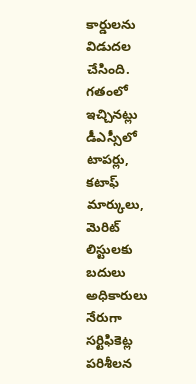కార్డులను విడుదల చేసింది. గతంలో ఇచ్చినట్లు డీఎస్సీలో టాపర్లు, కటాఫ్‌ మార్కులు, మెరిట్‌ లిస్టులకు బదులు అధికారులు నేరుగా సర్టిఫికెట్ల పరిశీలన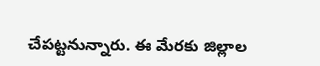చేపట్టనున్నారు. ఈ మేరకు జిల్లాల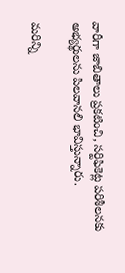వారీగా జాబితాలు ప్రకటించి, సర్టిఫికెట్ల పరిశీలనకు అభ్యర్థులను పిలవానలి భావిస్తున్నారు.

మరిన్ని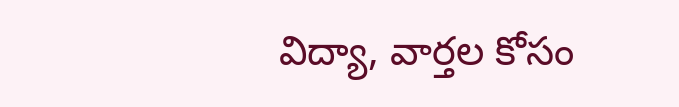విద్యా, వార్తల కోసం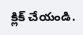క్లిక్‌ చేయండి.